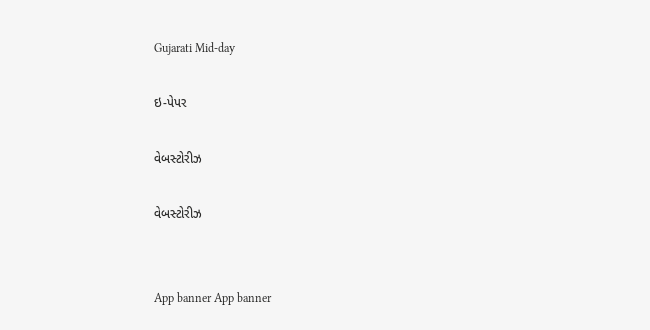Gujarati Mid-day

ઇ-પેપર

વેબસ્ટોરીઝ

વેબસ્ટોરીઝ


App banner App banner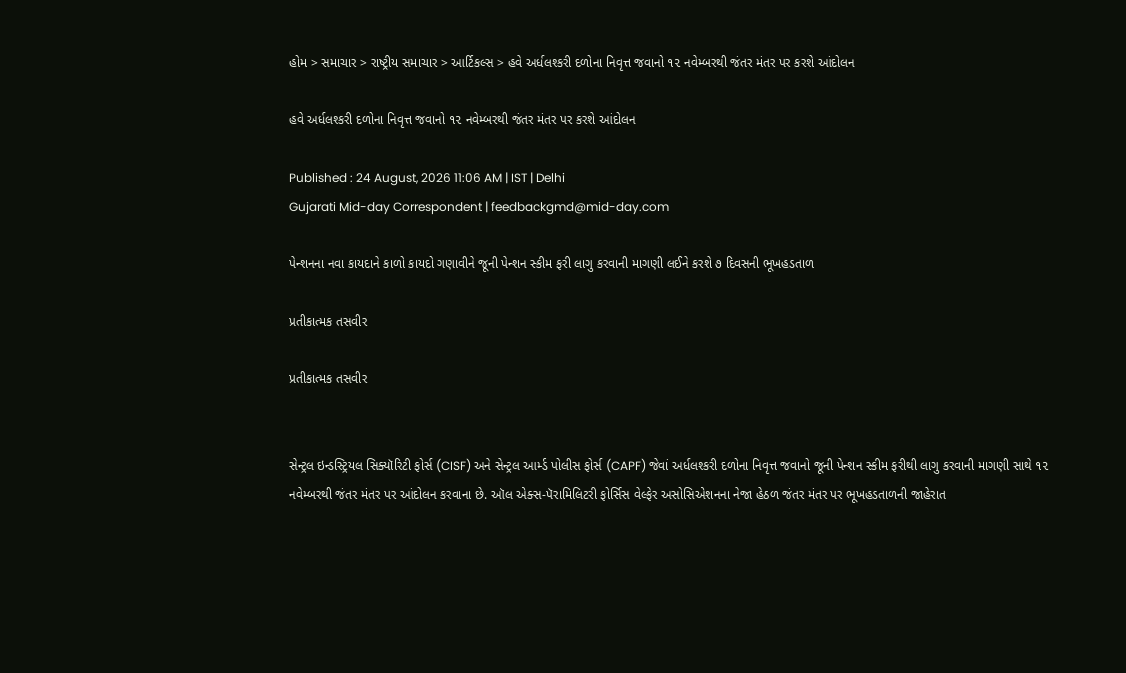હોમ > સમાચાર > રાષ્ટ્રીય સમાચાર > આર્ટિકલ્સ > હવે અર્ધલશ્કરી દળોના નિવૃત્ત જવાનો ૧૨ નવેમ્બરથી જંતર મંતર પર કરશે આંદોલન

હવે અર્ધલશ્કરી દળોના નિવૃત્ત જવાનો ૧૨ નવેમ્બરથી જંતર મંતર પર કરશે આંદોલન

Published : 24 August, 2026 11:06 AM | IST | Delhi
Gujarati Mid-day Correspondent | feedbackgmd@mid-day.com

પેન્શનના નવા કાયદાને કાળો કાયદો ગણાવીને જૂની પેન્શન સ્કીમ ફરી લાગુ કરવાની માગણી લઈને કરશે ૭ દિવસની ભૂખહડતાળ

પ્રતીકાત્મક તસવીર

પ્રતીકાત્મક તસવીર


સેન્ટ્રલ ઇન્ડસ્ટ્રિયલ સિક્યૉરિટી ફોર્સ (CISF) અને સેન્ટ્રલ આર્મ્ડ પોલીસ ફોર્સ (CAPF) જેવાં અર્ધલશ્કરી દળોના નિવૃત્ત જવાનો જૂની પેન્શન સ્કીમ ફરીથી લાગુ કરવાની માગણી સાથે ૧૨ નવેમ્બરથી જંતર મંતર પર આંદોલન કરવાના છે. ઑલ એક્સ-પૅરામિલિટરી ફોર્સિસ વેલ્ફેર અસોસિએશનના નેજા હેઠળ જંતર મંતર પર ભૂખહડતાળની જાહેરાત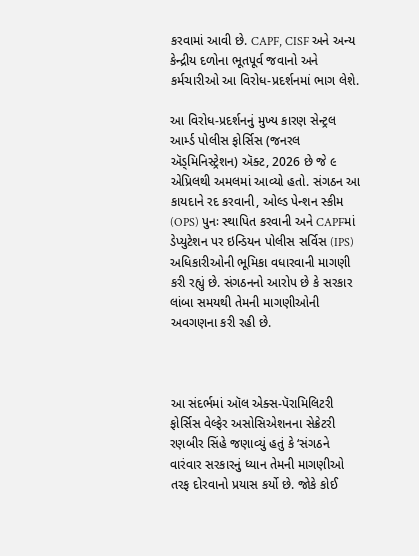કરવામાં આવી છે. CAPF, CISF અને અન્ય કેન્દ્રીય દળોના ભૂતપૂર્વ જવાનો અને કર્મચારીઓ આ વિરોધ-પ્રદર્શનમાં ભાગ લેશે.

આ વિરોધ-પ્રદર્શનનું મુખ્ય કારણ સેન્ટ્રલ આર્મ્ડ પોલીસ ફોર્સિસ (જનરલ ઍડ્મિનિસ્ટ્રેશન) ઍક્ટ, 2026 છે જે ૯ એપ્રિલથી અમલમાં આવ્યો હતો. સંગઠન આ કાયદાને રદ કરવાની, ઓલ્ડ પેન્શન સ્કીમ (OPS) પુનઃ સ્થાપિત કરવાની અને CAPFમાં ડેપ્યુટેશન પર ઇન્ડિયન પોલીસ સર્વિસ (IPS) અધિકારીઓની ભૂમિકા વધારવાની માગણી કરી રહ્યું છે. સંગઠનનો આરોપ છે કે સરકાર લાંબા સમયથી તેમની માગણીઓની અવગણના કરી રહી છે.



આ સંદર્ભમાં ઑલ એક્સ-પૅરામિલિટરી ફોર્સિસ વેલ્ફેર અસોસિએશનના સેક્રેટરી રણબીર સિંહે જણાવ્યું હતું કે ‘સંગઠને વારંવાર સરકારનું ધ્યાન તેમની માગણીઓ તરફ દોરવાનો પ્રયાસ કર્યો છે. જોકે કોઈ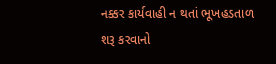નક્કર કાર્યવાહી ન થતાં ભૂખહડતાળ શરૂ કરવાનો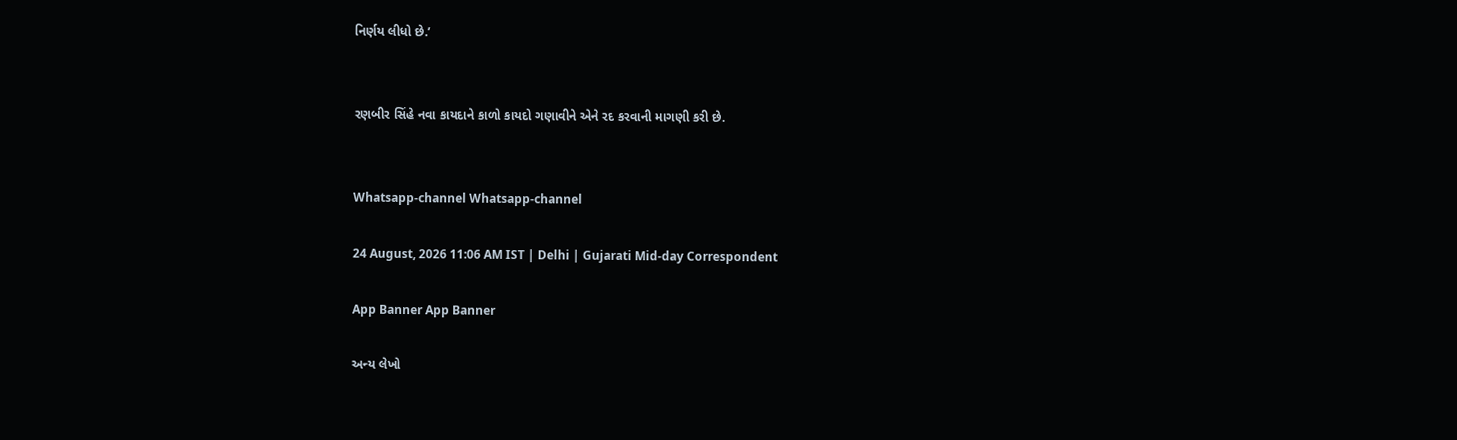નિર્ણય લીધો છે.’


રણબીર સિંહે નવા કાયદાને કાળો કાયદો ગણાવીને એને રદ કરવાની માગણી કરી છે.


Whatsapp-channel Whatsapp-channel

24 August, 2026 11:06 AM IST | Delhi | Gujarati Mid-day Correspondent

App Banner App Banner

અન્ય લેખો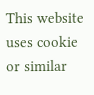This website uses cookie or similar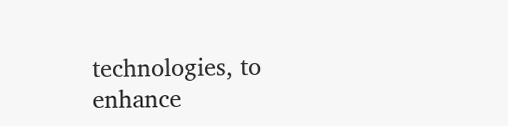technologies, to enhance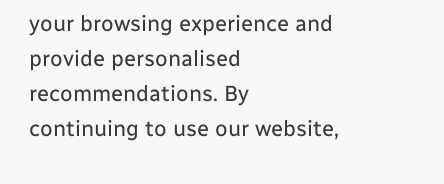your browsing experience and provide personalised recommendations. By continuing to use our website,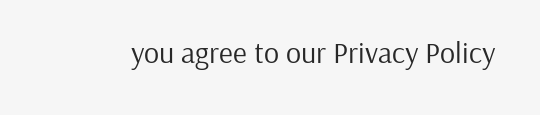you agree to our Privacy Policy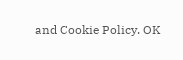and Cookie Policy. OK